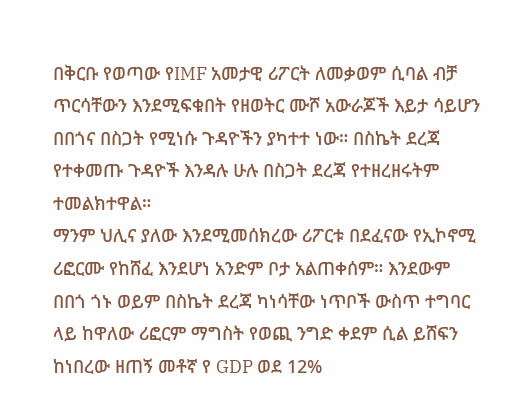በቅርቡ የወጣው የIMF አመታዊ ሪፖርት ለመቃወም ሲባል ብቻ ጥርሳቸውን እንደሚፍቁበት የዘወትር ሙሾ አውራጆች እይታ ሳይሆን በበጎና በስጋት የሚነሱ ጉዳዮችን ያካተተ ነው። በስኬት ደረጃ የተቀመጡ ጉዳዮች እንዳሉ ሁሉ በስጋት ደረጃ የተዘረዘሩትም ተመልክተዋል።
ማንም ህሊና ያለው እንደሚመሰክረው ሪፖርቱ በደፈናው የኢኮኖሚ ሪፎርሙ የከሸፈ እንደሆነ አንድም ቦታ አልጠቀሰም። እንደውም በበጎ ጎኑ ወይም በስኬት ደረጃ ካነሳቸው ነጥቦች ውስጥ ተግባር ላይ ከዋለው ሪፎርም ማግስት የወጪ ንግድ ቀደም ሲል ይሸፍን ከነበረው ዘጠኝ መቶኛ የ GDP ወደ 12%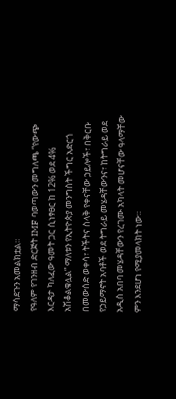ማሳደጉን አመልክቷል።
የዓለም የገንዘብ ድርጅት IMF ባወጣውን መግለጫ “የውጭ እርዳታ ካለፈው ዓመት ጋር ሲነፃፀር ከ 12% ወደ 4% አሽቆልቁሏል” ማለቱን የኢትዮጵያ መንግስት ችግር አድርጎ በመውሰድ ወቀሳ፣ ትችትና ስላቅ የቀናቸው ኃይሎች፣ በቅርቡ የኃይማኖት አባቶች ወደ ትግራይ መሄዳቸውንና፣ ከትግራይ ወደ አዲስ አበባ መሄዳቸውን የረገሙ አካላት መሆናቸው ዓላማቸው ምን እንደሆነ የሚያመላክት ነው።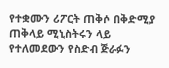የተቋሙን ሪፖርት ጠቅሶ በቅድሚያ ጠቅላይ ሚኒስትሩን ላይ የተለመደውን የስድብ ጅራፉን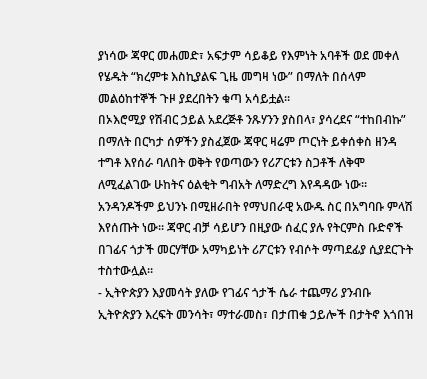ያነሳው ጃዋር መሐመድ፣ አፍታም ሳይቆይ የእምነት አባቶች ወደ መቀለ የሄዱት “ክረምቱ እስኪያልፍ ጊዜ መግዛ ነው” በማለት በሰላም መልዕከተኞች ጉዞ ያደረበትን ቁጣ አሳይቷል።
በኦእሮሚያ የሽብር ኃይል አደረጅቶ ንጹሃንን ያስበላ፣ ያሳረደና “ተከበብኩ” በማለት በርካታ ሰዎችን ያስፈጀው ጃዋር ዛሬም ጦርነት ይቀሰቀስ ዘንዳ ተግቶ እየሰራ ባለበት ወቅት የወጣውን የሪፖርቱን ስጋቶች ለቅሞ ለሚፈልገው ሁከትና ዕልቂት ግብአት ለማድረግ እየዳዳው ነው። አንዳንዶችም ይህንኑ በሚዘራበት የማህበራዊ አውዱ ስር በአግባቡ ምላሽ እየሰጡት ነው። ጃዋር ብቻ ሳይሆን በዚያው ሰፈር ያሉ የትርምስ ቡድኖች በገፊና ጎታች መርሃቸው አማካይነት ሪፖርቱን የብሶት ማጣደፊያ ሲያደርጉት ተስተውሏል።
- ኢትዮጵያን እያመሳት ያለው የገፊና ጎታች ሴራ ተጨማሪ ያንብቡ
ኢትዮጵያን እረፍት መንሳት፣ ማተራመስ፣ በታጠቁ ኃይሎች በታትኖ እጎበዝ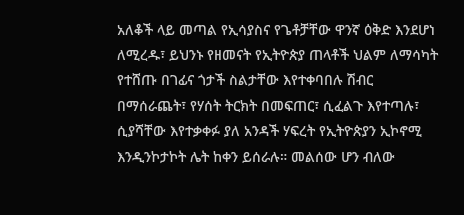አለቆች ላይ መጣል የኢሳያስና የጌቶቻቸው ዋንኛ ዕቅድ እንደሆነ ለሚረዱ፣ ይህንኑ የዘመናት የኢትዮጵያ ጠላቶች ህልም ለማሳካት የተሸጡ በገፊና ጎታች ስልታቸው እየተቀባበሉ ሽብር በማሰራጨት፣ የሃሰት ትርክት በመፍጠር፣ ሲፈልጉ እየተጣሉ፣ ሲያሻቸው እየተቃቀፉ ያለ አንዳች ሃፍረት የኢትዮጵያን ኢኮኖሚ እንዲንኮታኮት ሌት ከቀን ይሰራሉ። መልሰው ሆን ብለው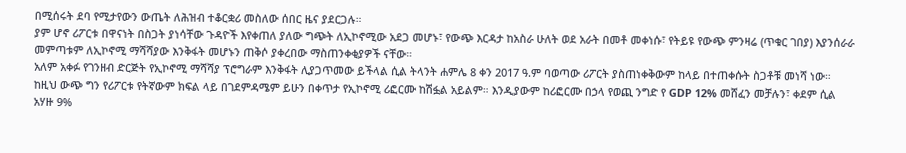በሚሰሩት ደባ የሚታየውን ውጤት ለሕዝብ ተቆርቋሪ መስለው ሰበር ዜና ያደርጋሉ።
ያም ሆኖ ሪፖርቱ በዋናነት በስጋት ያነሳቸው ጉዳዮች እየቀጠለ ያለው ግጭት ለኢኮኖሚው አደጋ መሆኑ፣ የውጭ እርዳታ ከአስራ ሁለት ወደ አራት በመቶ መቀነሱ፣ የትይዩ የውጭ ምንዛሬ (ጥቁር ገበያ) እያንሰራራ መምጣቱም ለኢኮኖሚ ማሻሻያው እንቅፋት መሆኑን ጠቅሶ ያቀረበው ማስጠንቀቂያዎች ናቸው።
አለም አቀፉ የገንዘብ ድርጅት የኢኮኖሚ ማሻሻያ ፕሮግራም እንቅፋት ሊያጋጥመው ይችላል ሲል ትላንት ሐምሌ 8 ቀን 2017 ዓ.ም ባወጣው ሪፖርት ያስጠነቀቅውም ከላይ በተጠቀሱት ስጋቶቹ መነሻ ነው። ከዚህ ውጭ ግን የሪፖርቱ የትኛውም ክፍል ላይ በገደምዳሜም ይሁን በቀጥታ የኢኮኖሚ ሪፎርሙ ከሽፏል አይልም። እንዲያውም ከሪፎርሙ በኃላ የወጪ ንግድ የ GDP 12% መሸፈን መቻሉን፣ ቀደም ሲል አሃዙ 9%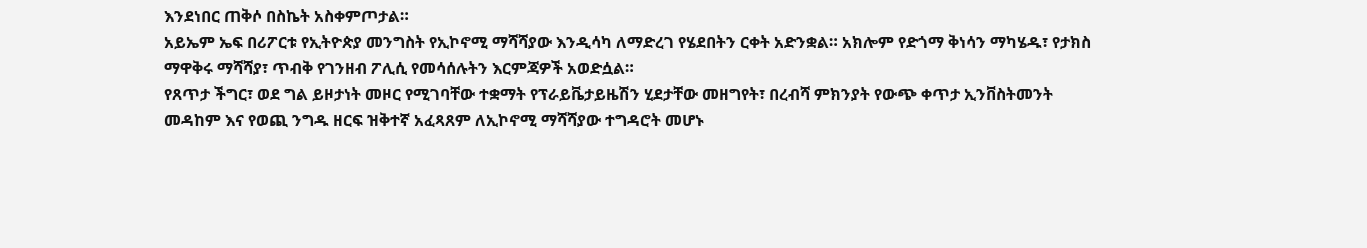እንደነበር ጠቅሶ በስኬት አስቀምጦታል።
አይኤም ኤፍ በሪፖርቱ የኢትዮጵያ መንግስት የኢኮኖሚ ማሻሻያው እንዲሳካ ለማድረገ የሄደበትን ርቀት አድንቋል። አክሎም የድጎማ ቅነሳን ማካሄዱ፣ የታክስ ማዋቅሩ ማሻሻያ፣ ጥብቅ የገንዘብ ፖሊሲ የመሳሰሉትን እርምጃዎች አወድሷል።
የጸጥታ ችግር፣ ወደ ግል ይዞታነት መዞር የሚገባቸው ተቋማት የፕራይቬታይዜሽን ሂደታቸው መዘግየት፣ በረብሻ ምክንያት የውጭ ቀጥታ ኢንቨስትመንት መዳከም እና የወጪ ንግዱ ዘርፍ ዝቅተኛ አፈጻጸም ለኢኮኖሚ ማሻሻያው ተግዳሮት መሆኑ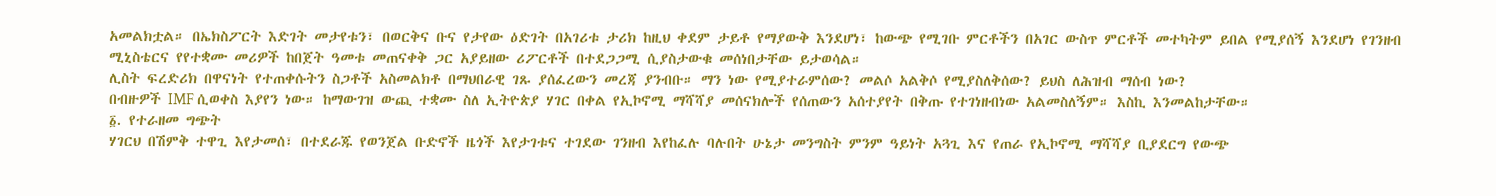አመልክቷል። በኤክስፖርት እድገት መታየቱን፣ በወርቅና ቡና የታየው ዕድገት በአገሪቱ ታሪክ ከዚህ ቀደም ታይቶ የማያውቅ እንደሆነ፣ ከውጭ የሚገቡ ምርቶችን በአገር ውስጥ ምርቶች መተካትም ይበል የሚያሰኝ እንደሆነ የገንዘብ ሚኒስቴርና የየተቋሙ መሪዎች ከበጀት ዓመቱ መጠናቀቅ ጋር አያይዘው ሪፖርቶች በተደጋጋሚ ሲያስታውቁ መሰነበታቸው ይታወሳል።
ሊስት ፍረድሪክ በዋናነት የተጠቀሱትን ስጋቶች አስመልክቶ በማህበራዊ ገጹ ያሰፈረውን መረጃ ያንብቡ። ማን ነው የሚያተራምሰው? መልሶ አልቅሶ የሚያስለቅሰው? ይህስ ለሕዝብ ማሰብ ነው?
በብዙዎች IMF ሲወቀስ እያየን ነው። ከማውገዝ ውጪ ተቋሙ ስለ ኢትዮጵያ ሃገር በቀል የኢኮኖሚ ማሻሻያ መሰናክሎች የሰጠውን አሰተያየት በቅጡ የተገነዘብነው አልመስለኝም። እስኪ እንመልከታቸው።
፩. የተራዘመ ግጭት
ሃገርህ በሽምቅ ተዋጊ እየታመሰ፣ በተደራጁ የወንጀል ቡድኖች ዜጎች እየታገቱና ተገደው ገንዘብ እየከፈሉ ባሉበት ሁኔታ መንግስት ምንም ዓይነት አጓጊ እና የጠራ የኢኮኖሚ ማሻሻያ ቢያደርግ የውጭ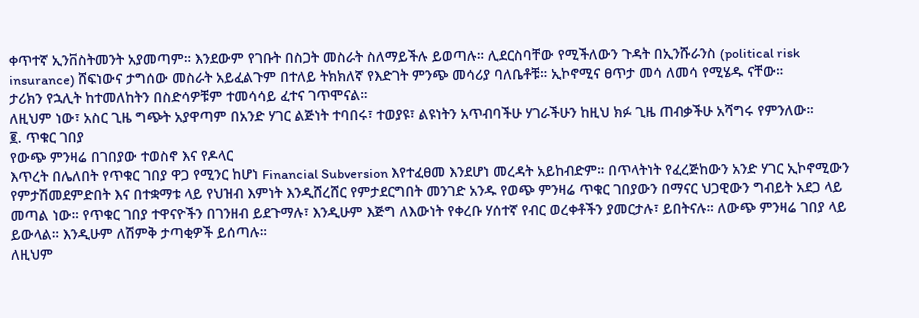ቀጥተኛ ኢንቨስትመንት አያመጣም። እንደውም የገቡት በስጋት መስራት ስለማይችሉ ይወጣሉ። ሊደርስባቸው የሚችለውን ጉዳት በኢንሹራንስ (political risk insurance) ሸፍነውና ታግሰው መስራት አይፈልጉም በተለይ ትክክለኛ የእድገት ምንጭ መሳሪያ ባለቤቶቹ። ኢኮኖሚና ፀጥታ መሳ ለመሳ የሚሄዱ ናቸው።
ታሪክን የኋሊት ከተመለከትን በስድሳዎቹም ተመሳሳይ ፈተና ገጥሞናል።
ለዚህም ነው፣ አስር ጊዜ ግጭት አያዋጣም በአንድ ሃገር ልጅነት ተባበሩ፣ ተወያዩ፣ ልዩነትን አጥብባችሁ ሃገራችሁን ከዚህ ክፉ ጊዜ ጠብቃችሁ አሻግሩ የምንለው።
፪. ጥቁር ገበያ
የውጭ ምንዛሬ በገበያው ተወስኖ እና የዶላር
እጥረት በሌለበት የጥቁር ገበያ ዋጋ የሚንር ከሆነ Financial Subversion እየተፈፀመ እንደሆነ መረዳት አይከብድም። በጥላትነት የፈረጅከውን አንድ ሃገር ኢኮኖሚውን የምታሽመደምድበት እና በተቋማቱ ላይ የህዝብ እምነት እንዲሸረሸር የምታደርግበት መንገድ አንዱ የወጭ ምንዛሬ ጥቁር ገበያውን በማናር ህጋዊውን ግብይት አደጋ ላይ መጣል ነው። የጥቁር ገበያ ተዋናዮችን በገንዘብ ይደጉማሉ፣ እንዲሁም እጅግ ለእውነት የቀረቡ ሃሰተኛ የብር ወረቀቶችን ያመርታሉ፣ ይበትናሉ። ለውጭ ምንዛሬ ገበያ ላይ ይውላል። እንዲሁም ለሽምቅ ታጣቂዎች ይሰጣሉ።
ለዚህም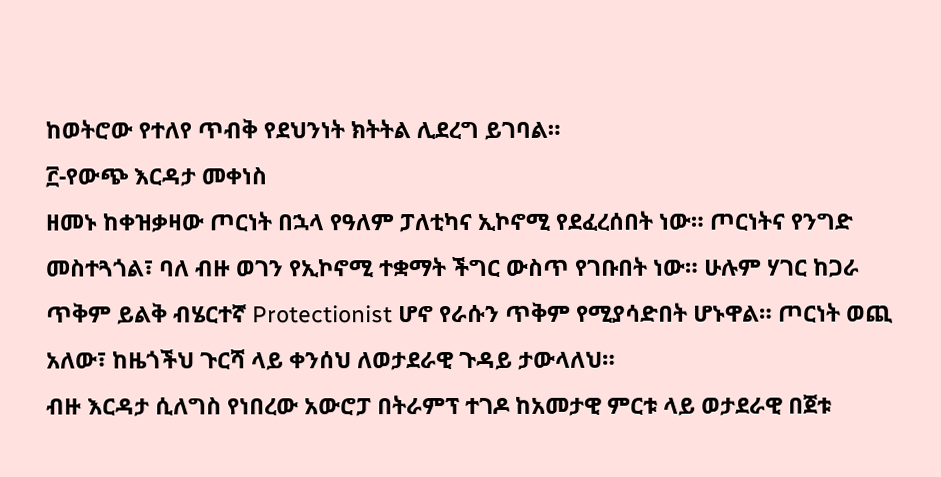ከወትሮው የተለየ ጥብቅ የደህንነት ክትትል ሊደረግ ይገባል።
፫-የውጭ እርዳታ መቀነስ
ዘመኑ ከቀዝቃዛው ጦርነት በኋላ የዓለም ፓለቲካና ኢኮኖሚ የደፈረሰበት ነው። ጦርነትና የንግድ መስተጓጎል፣ ባለ ብዙ ወገን የኢኮኖሚ ተቋማት ችግር ውስጥ የገቡበት ነው። ሁሉም ሃገር ከጋራ ጥቅም ይልቅ ብሄርተኛ Protectionist ሆኖ የራሱን ጥቅም የሚያሳድበት ሆኑዋል። ጦርነት ወጪ አለው፣ ከዜጎችህ ጉርሻ ላይ ቀንሰህ ለወታደራዊ ጉዳይ ታውላለህ።
ብዙ እርዳታ ሲለግስ የነበረው አውሮፓ በትራምፕ ተገዶ ከአመታዊ ምርቱ ላይ ወታደራዊ በጀቱ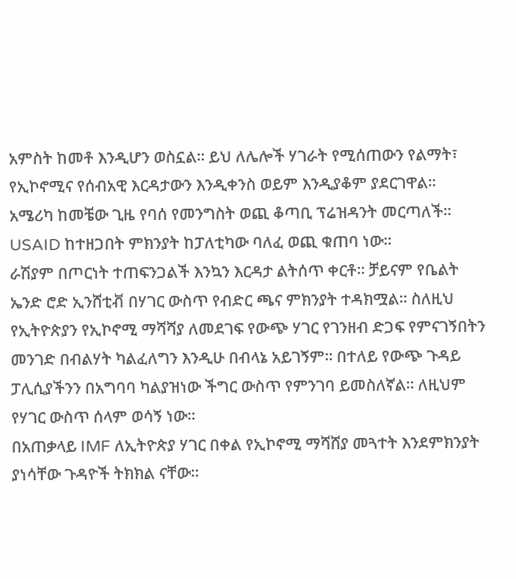አምስት ከመቶ እንዲሆን ወስኗል። ይህ ለሌሎች ሃገራት የሚሰጠውን የልማት፣ የኢኮኖሚና የሰብአዊ እርዳታውን እንዲቀንስ ወይም እንዲያቆም ያደርገዋል።
አሜሪካ ከመቼው ጊዜ የባሰ የመንግስት ወጪ ቆጣቢ ፕሬዝዳንት መርጣለች። USAID ከተዘጋበት ምክንያት ከፓለቲካው ባለፈ ወጪ ቁጠባ ነው።
ራሽያም በጦርነት ተጠፍንጋልች እንኳን እርዳታ ልትሰጥ ቀርቶ። ቻይናም የቤልት ኤንድ ሮድ ኢንሸቲቭ በሃገር ውስጥ የብድር ጫና ምክንያት ተዳክሟል። ስለዚህ የኢትዮጵያን የኢኮኖሚ ማሻሻያ ለመደገፍ የውጭ ሃገር የገንዘብ ድጋፍ የምናገኝበትን መንገድ በብልሃት ካልፈለግን እንዲሁ በብላኔ አይገኝም። በተለይ የውጭ ጉዳይ ፓሊሲያችንን በአግባባ ካልያዝነው ችግር ውስጥ የምንገባ ይመስለኛል። ለዚህም የሃገር ውስጥ ሰላም ወሳኝ ነው።
በአጠቃላይ IMF ለኢትዮጵያ ሃገር በቀል የኢኮኖሚ ማሻሸያ መጓተት እንደምክንያት ያነሳቸው ጉዳዮች ትክክል ናቸው።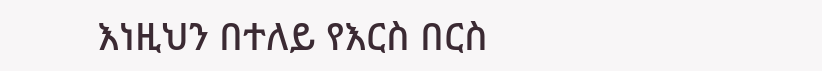እነዚህን በተለይ የእርስ በርስ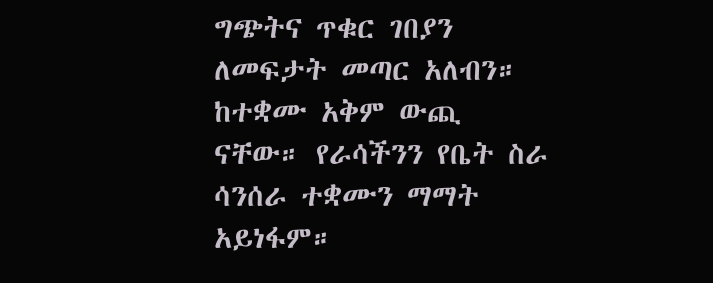ግጭትና ጥቁር ገበያን ለመፍታት መጣር አለብን። ከተቋሙ አቅም ውጪ ናቸው። የራሳችንን የቤት ስራ ሳንሰራ ተቋሙን ማማት አይነፋም።